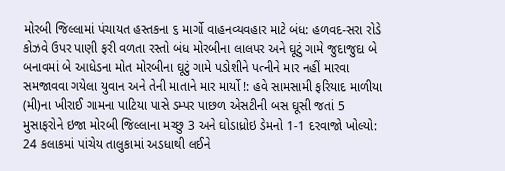મોરબી જિલ્લામાં પંચાયત હસ્તકના ૬ માર્ગો વાહનવ્યવહાર માટે બંધ: હળવદ-સરા રોડે કોઝવે ઉપર પાણી ફરી વળતા રસ્તો બંધ મોરબીના લાલપર અને ઘૂટું ગામે જુદાજુદા બે બનાવમાં બે આધેડના મોત મોરબીના ઘૂટું ગામે પડોશીને પત્નીને માર નહીં મારવા સમજાવવા ગયેલા યુવાન અને તેની માતાને માર માર્યો !: હવે સામસામી ફરિયાદ માળીયા (મી)ના ખીરાઈ ગામના પાટિયા પાસે ડમ્પર પાછળ એસટીની બસ ઘૂસી જતાં 5 મુસાફરોને ઇજા મોરબી જિલ્લાના મચ્છુ 3 અને ઘોડાધ્રોઇ ડેમનો 1-1 દરવાજો ખોલ્યો: 24 કલાકમાં પાંચેય તાલુકામાં અડધાથી લઈને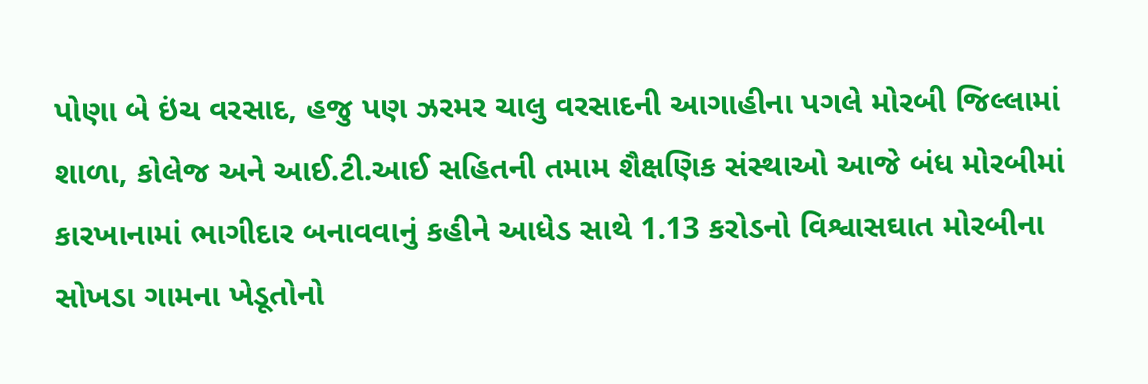પોણા બે ઇંચ વરસાદ, હજુ પણ ઝરમર ચાલુ વરસાદની આગાહીના પગલે મોરબી જિલ્લામાં શાળા, કોલેજ અને આઈ.ટી.આઈ સહિતની તમામ શૈક્ષણિક સંસ્થાઓ આજે બંધ મોરબીમાં કારખાનામાં ભાગીદાર બનાવવાનું કહીને આધેડ સાથે 1.13 કરોડનો વિશ્વાસઘાત મોરબીના સોખડા ગામના ખેડૂતોનો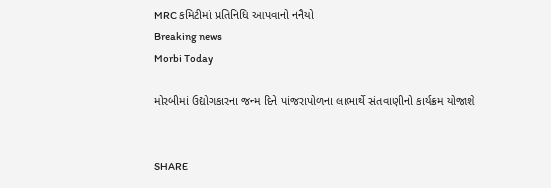MRC કમિટીમાં પ્રતિનિધિ આપવાનો નનૈયો
Breaking news
Morbi Today

મોરબીમાં ઉદ્યોગકારના જન્મ દિને પાંજરાપોળના લાભાર્થે સંતવાણીનો કાર્યક્રમ યોજાશે


SHARE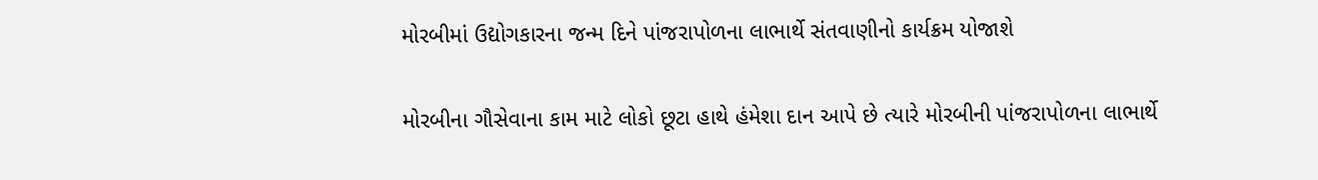મોરબીમાં ઉદ્યોગકારના જન્મ દિને પાંજરાપોળના લાભાર્થે સંતવાણીનો કાર્યક્રમ યોજાશે

મોરબીના ગૌસેવાના કામ માટે લોકો છૂટા હાથે હંમેશા દાન આપે છે ત્યારે મોરબીની પાંજરાપોળના લાભાર્થે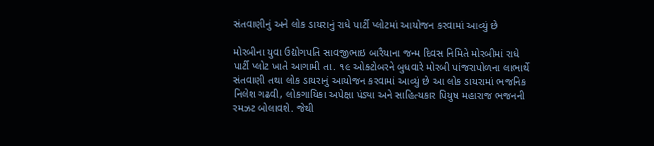સંતવાણીનું અને લોક ડાયરાનું રાધે પાર્ટી પ્લોટમાં આયોજન કરવામાં આવ્યું છે

મોરબીના યુવા ઉદ્યોગપતિ સાવજીભાઇ બારૈયાના જન્મ દિવસ નિમિતે મોરબીમાં રાધે પાર્ટી પ્લોટ ખાતે આગામી તા. ૧૯ ઓક્ટોબરને બુધવારે મોરબી પાંજરાપોળના લાભાર્થે સંતવાણી તથા લોક ડાયરાનું આયોજન કરવામાં આવ્યું છે આ લોક ડાયરામાં ભજનિક નિલેશ ગઢવી, લોકગાયિકા અપેક્ષા પંડ્યા અને સાહિત્યકાર પિયુષ મહારાજ ભજનની રમઝટ બોલાવશે. જેથી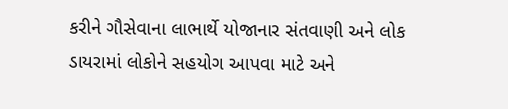કરીને ગૌસેવાના લાભાર્થે યોજાનાર સંતવાણી અને લોક ડાયરામાં લોકોને સહયોગ આપવા માટે અને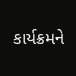કાર્યક્રમને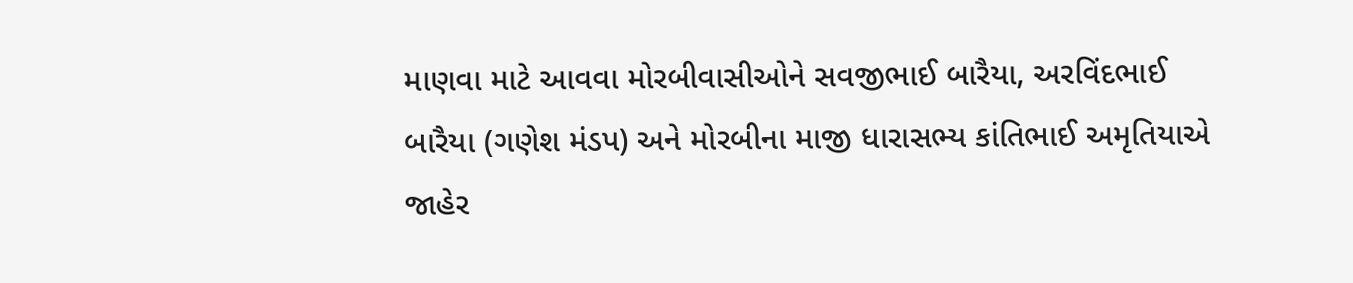માણવા માટે આવવા મોરબીવાસીઓને સવજીભાઈ બારૈયા, અરવિંદભાઈ બારૈયા (ગણેશ મંડપ) અને મોરબીના માજી ધારાસભ્ય કાંતિભાઈ અમૃતિયાએ જાહેર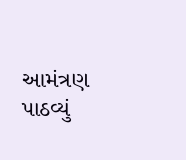આમંત્રણ પાઠવ્યું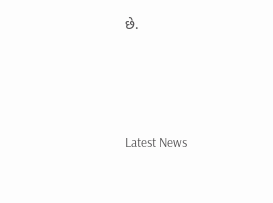છે.






Latest News